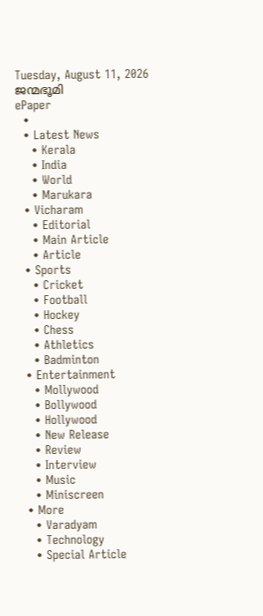Tuesday, August 11, 2026
ജന്മഭൂമി
ePaper
  •
  • Latest News
    • Kerala
    • India
    • World
    • Marukara
  • Vicharam
    • Editorial
    • Main Article
    • Article
  • Sports
    • Cricket
    • Football
    • Hockey
    • Chess
    • Athletics
    • Badminton
  • Entertainment
    • Mollywood
    • Bollywood
    • Hollywood
    • New Release
    • Review
    • Interview
    • Music
    • Miniscreen
  • More
    • Varadyam
    • Technology
    • Special Article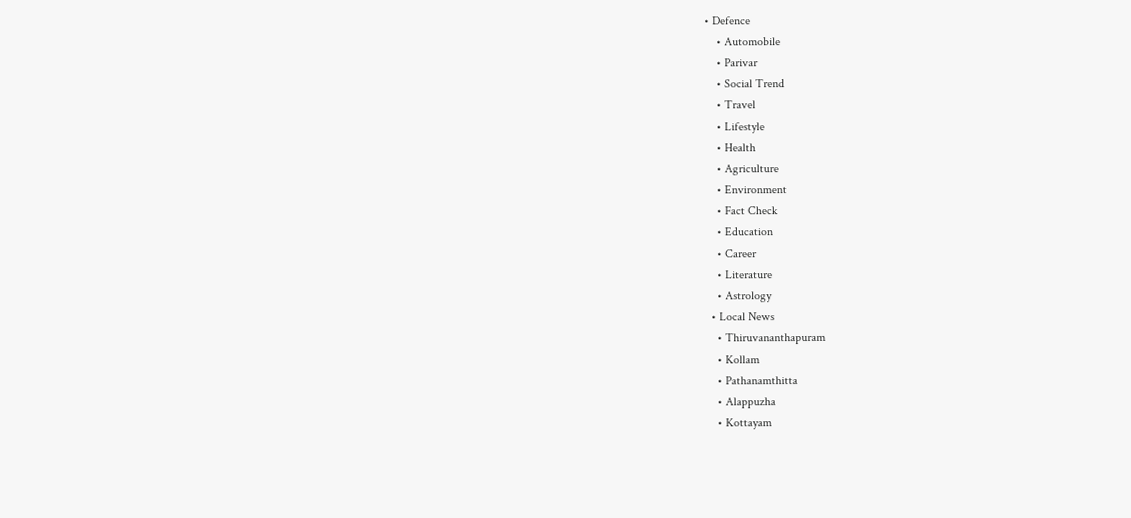• Defence
    • Automobile
    • Parivar
    • Social Trend
    • Travel
    • Lifestyle
    • Health
    • Agriculture
    • Environment
    • Fact Check
    • Education
    • Career
    • Literature
    • Astrology
  • Local News
    • Thiruvananthapuram
    • Kollam
    • Pathanamthitta
    • Alappuzha
    • Kottayam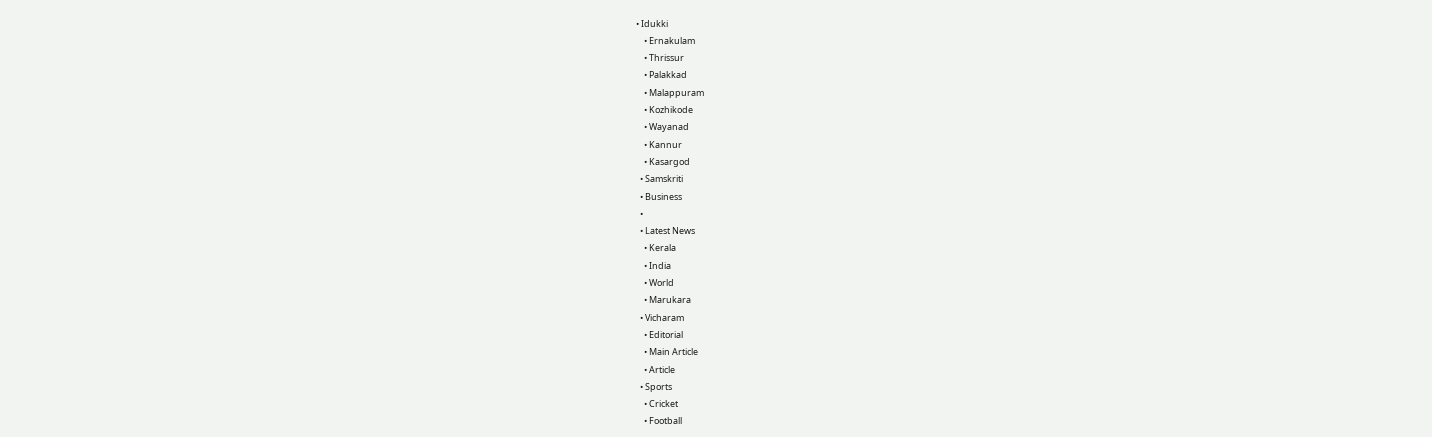• Idukki
    • Ernakulam
    • Thrissur
    • Palakkad
    • Malappuram
    • Kozhikode
    • Wayanad
    • Kannur
    • Kasargod
  • Samskriti
  • Business
  •
  • Latest News
    • Kerala
    • India
    • World
    • Marukara
  • Vicharam
    • Editorial
    • Main Article
    • Article
  • Sports
    • Cricket
    • Football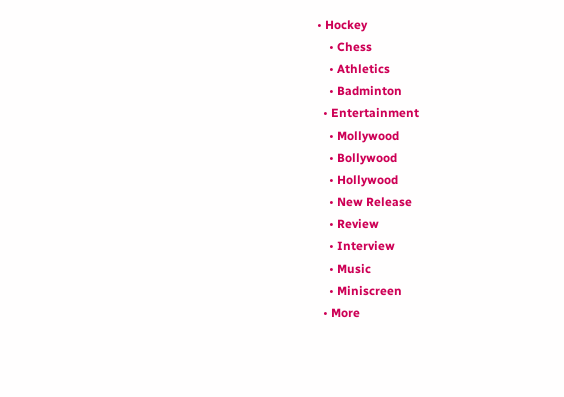• Hockey
    • Chess
    • Athletics
    • Badminton
  • Entertainment
    • Mollywood
    • Bollywood
    • Hollywood
    • New Release
    • Review
    • Interview
    • Music
    • Miniscreen
  • More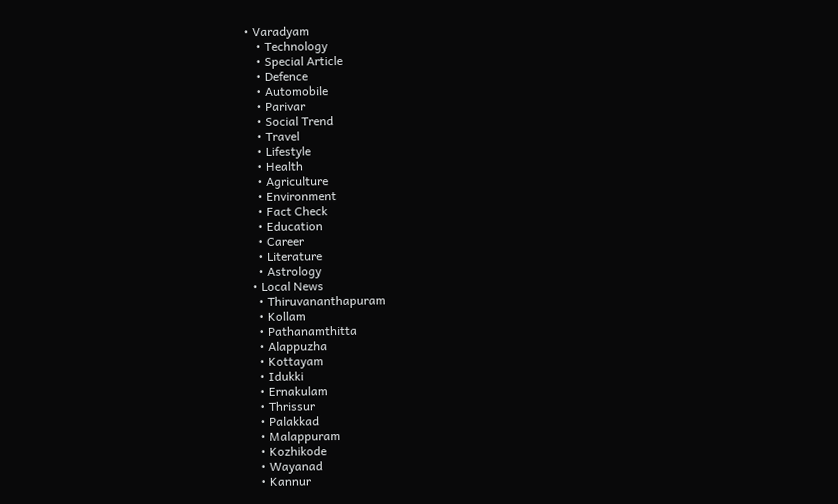• Varadyam
    • Technology
    • Special Article
    • Defence
    • Automobile
    • Parivar
    • Social Trend
    • Travel
    • Lifestyle
    • Health
    • Agriculture
    • Environment
    • Fact Check
    • Education
    • Career
    • Literature
    • Astrology
  • Local News
    • Thiruvananthapuram
    • Kollam
    • Pathanamthitta
    • Alappuzha
    • Kottayam
    • Idukki
    • Ernakulam
    • Thrissur
    • Palakkad
    • Malappuram
    • Kozhikode
    • Wayanad
    • Kannur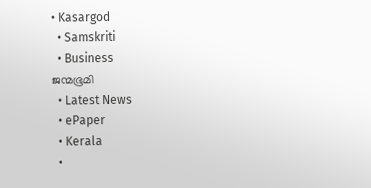• Kasargod
  • Samskriti
  • Business
ജന്മഭൂമി
  • Latest News
  • ePaper
  • Kerala
  •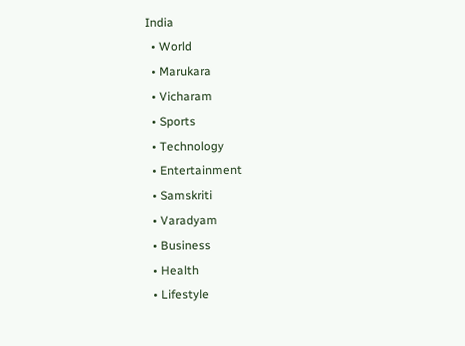India
  • World
  • Marukara
  • Vicharam
  • Sports
  • Technology
  • Entertainment
  • Samskriti
  • Varadyam
  • Business
  • Health
  • Lifestyle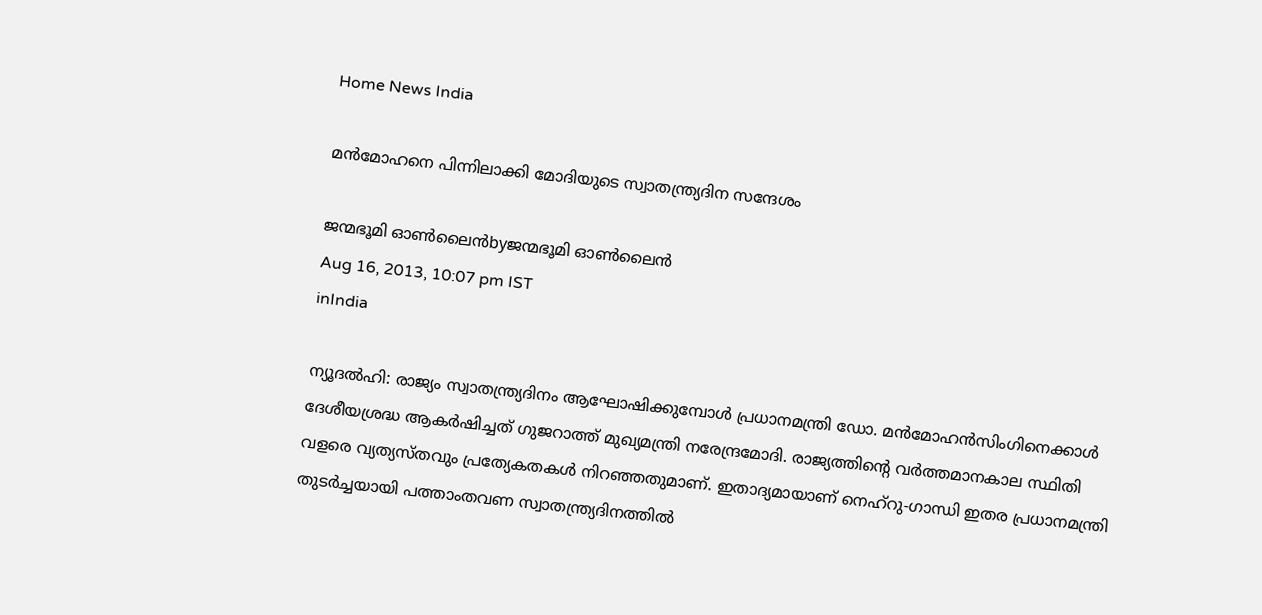Home News India

മന്‍മോഹനെ പിന്നിലാക്കി മോദിയുടെ സ്വാതന്ത്ര്യദിന സന്ദേശം

ജന്മഭൂമി ഓണ്‍ലൈന്‍byജന്മഭൂമി ഓണ്‍ലൈന്‍
Aug 16, 2013, 10:07 pm IST
inIndia

ന്യൂദല്‍ഹി: രാജ്യം സ്വാതന്ത്ര്യദിനം ആഘോഷിക്കുമ്പോള്‍ പ്രധാനമന്ത്രി ഡോ. മന്‍മോഹന്‍സിംഗിനെക്കാള്‍ ദേശീയശ്രദ്ധ ആകര്‍ഷിച്ചത്‌ ഗുജറാത്ത്‌ മുഖ്യമന്ത്രി നരേന്ദ്രമോദി. രാജ്യത്തിന്റെ വര്‍ത്തമാനകാല സ്ഥിതി വളരെ വ്യത്യസ്തവും പ്രത്യേകതകള്‍ നിറഞ്ഞതുമാണ്‌. ഇതാദ്യമായാണ്‌ നെഹ്‌റു-ഗാന്ധി ഇതര പ്രധാനമന്ത്രി തുടര്‍ച്ചയായി പത്താംതവണ സ്വാതന്ത്ര്യദിനത്തില്‍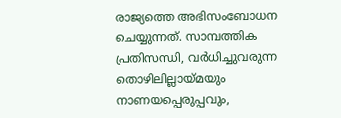രാജ്യത്തെ അഭിസംബോധന ചെയ്യുന്നത്‌. സാമ്പത്തിക പ്രതിസന്ധി, വര്‍ധിച്ചുവരുന്ന തൊഴിലില്ലായ്‌മയും നാണയപ്പെരുപ്പവും,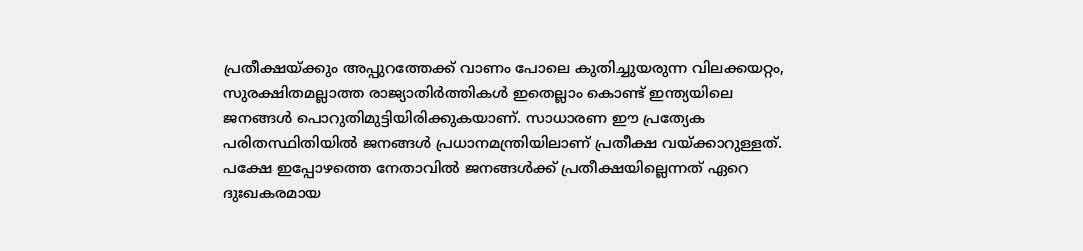പ്രതീക്ഷയ്‌ക്കും അപ്പുറത്തേക്ക്‌ വാണം പോലെ കുതിച്ചുയരുന്ന വിലക്കയറ്റം, സുരക്ഷിതമല്ലാത്ത രാജ്യാതിര്‍ത്തികള്‍ ഇതെല്ലാം കൊണ്ട്‌ ഇന്ത്യയിലെ ജനങ്ങള്‍ പൊറുതിമുട്ടിയിരിക്കുകയാണ്‌. സാധാരണ ഈ പ്രത്യേക പരിതസ്ഥിതിയില്‍ ജനങ്ങള്‍ പ്രധാനമന്ത്രിയിലാണ്‌ പ്രതീക്ഷ വയ്‌ക്കാറുള്ളത്‌. പക്ഷേ ഇപ്പോഴത്തെ നേതാവില്‍ ജനങ്ങള്‍ക്ക്‌ പ്രതീക്ഷയില്ലെന്നത്‌ ഏറെ ദുഃഖകരമായ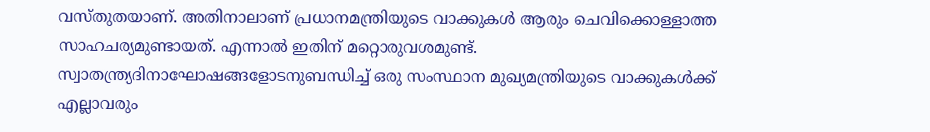വസ്തുതയാണ്‌. അതിനാലാണ്‌ പ്രധാനമന്ത്രിയുടെ വാക്കുകള്‍ ആരും ചെവിക്കൊള്ളാത്ത സാഹചര്യമുണ്ടായത്‌. എന്നാല്‍ ഇതിന്‌ മറ്റൊരുവശമുണ്ട്‌. സ്വാതന്ത്ര്യദിനാഘോഷങ്ങളോടനുബന്ധിച്ച്‌ ഒരു സംസ്ഥാന മുഖ്യമന്ത്രിയുടെ വാക്കുകള്‍ക്ക്‌ എല്ലാവരും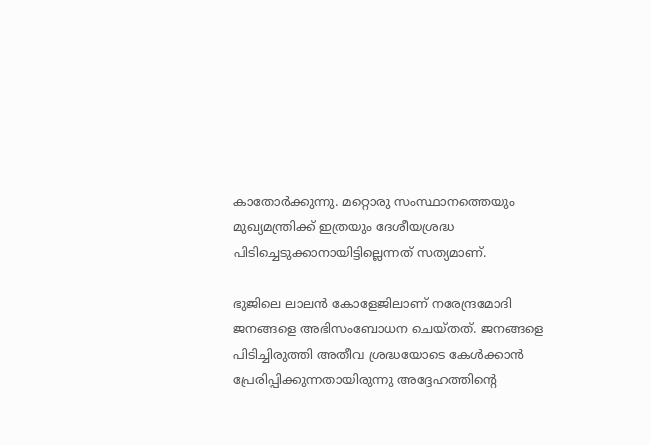കാതോര്‍ക്കുന്നു. മറ്റൊരു സംസ്ഥാനത്തെയും മുഖ്യമന്ത്രിക്ക്‌ ഇത്രയും ദേശീയശ്രദ്ധ പിടിച്ചെടുക്കാനായിട്ടില്ലെന്നത്‌ സത്യമാണ്‌.

ഭുജിലെ ലാലന്‍ കോളേജിലാണ്‌ നരേന്ദ്രമോദി ജനങ്ങളെ അഭിസംബോധന ചെയ്തത്‌. ജനങ്ങളെ പിടിച്ചിരുത്തി അതീവ ശ്രദ്ധയോടെ കേള്‍ക്കാന്‍ പ്രേരിപ്പിക്കുന്നതായിരുന്നു അദ്ദേഹത്തിന്റെ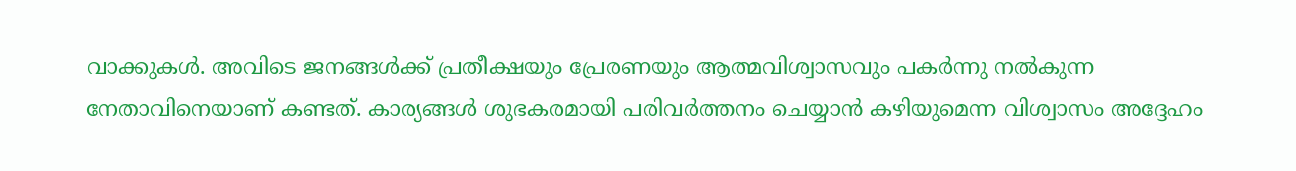വാക്കുകള്‍. അവിടെ ജനങ്ങള്‍ക്ക്‌ പ്രതീക്ഷയും പ്രേരണയും ആത്മവിശ്വാസവും പകര്‍ന്നു നല്‍കുന്ന നേതാവിനെയാണ്‌ കണ്ടത്‌. കാര്യങ്ങള്‍ ശുഭകരമായി പരിവര്‍ത്തനം ചെയ്യാന്‍ കഴിയുമെന്ന വിശ്വാസം അദ്ദേഹം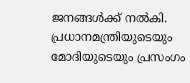ജനങ്ങള്‍ക്ക്‌ നല്‍കി. പ്രധാനമന്ത്രിയുടെയും മോദിയുടെയും പ്രസംഗം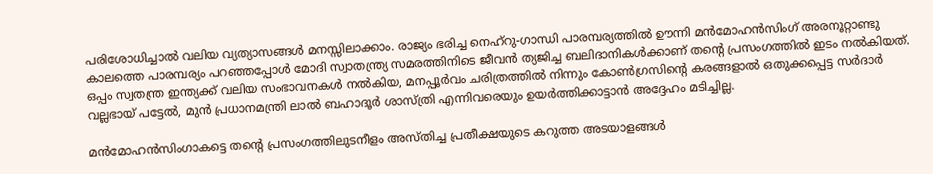പരിശോധിച്ചാല്‍ വലിയ വ്യത്യാസങ്ങള്‍ മനസ്സിലാക്കാം. രാജ്യം ഭരിച്ച നെഹ്‌റു-ഗാന്ധി പാരമ്പര്യത്തില്‍ ഊന്നി മന്‍മോഹന്‍സിംഗ്‌ അരനൂറ്റാണ്ടു കാലത്തെ പാരമ്പര്യം പറഞ്ഞപ്പോള്‍ മോദി സ്വാതന്ത്ര്യ സമരത്തിനിടെ ജീവന്‍ ത്യജിച്ച ബലിദാനികള്‍ക്കാണ്‌ തന്റെ പ്രസംഗത്തില്‍ ഇടം നല്‍കിയത്‌. ഒപ്പം സ്വതന്ത്ര ഇന്ത്യക്ക്‌ വലിയ സംഭാവനകള്‍ നല്‍കിയ, മനപ്പൂര്‍വം ചരിത്രത്തില്‍ നിന്നും കോണ്‍ഗ്രസിന്റെ കരങ്ങളാല്‍ ഒതുക്കപ്പെട്ട സര്‍ദാര്‍ വല്ലഭായ്‌ പട്ടേല്‍, മുന്‍ പ്രധാനമന്ത്രി ലാല്‍ ബഹാദൂര്‍ ശാസ്ത്രി എന്നിവരെയും ഉയര്‍ത്തിക്കാട്ടാന്‍ അദ്ദേഹം മടിച്ചില്ല.

മന്‍മോഹന്‍സിംഗാകട്ടെ തന്റെ പ്രസംഗത്തിലുടനീളം അസ്തിച്ച പ്രതീക്ഷയുടെ കറുത്ത അടയാളങ്ങള്‍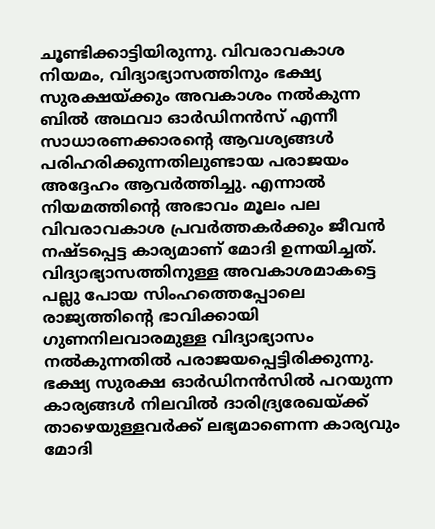ചൂണ്ടിക്കാട്ടിയിരുന്നു. വിവരാവകാശ നിയമം, വിദ്യാഭ്യാസത്തിനും ഭക്ഷ്യ സുരക്ഷയ്‌ക്കും അവകാശം നല്‍കുന്ന ബില്‍ അഥവാ ഓര്‍ഡിനന്‍സ്‌ എന്നീ സാധാരണക്കാരന്റെ ആവശ്യങ്ങള്‍ പരിഹരിക്കുന്നതിലുണ്ടായ പരാജയം അദ്ദേഹം ആവര്‍ത്തിച്ചു. എന്നാല്‍ നിയമത്തിന്റെ അഭാവം മൂലം പല വിവരാവകാശ പ്രവര്‍ത്തകര്‍ക്കും ജീവന്‍ നഷ്ടപ്പെട്ട കാര്യമാണ്‌ മോദി ഉന്നയിച്ചത്‌. വിദ്യാഭ്യാസത്തിനുള്ള അവകാശമാകട്ടെ പല്ലു പോയ സിംഹത്തെപ്പോലെ രാജ്യത്തിന്റെ ഭാവിക്കായി ഗുണനിലവാരമുള്ള വിദ്യാഭ്യാസം നല്‍കുന്നതില്‍ പരാജയപ്പെട്ടിരിക്കുന്നു. ഭക്ഷ്യ സുരക്ഷ ഓര്‍ഡിനന്‍സില്‍ പറയുന്ന കാര്യങ്ങള്‍ നിലവില്‍ ദാരിദ്ര്യരേഖയ്‌ക്ക്‌ താഴെയുള്ളവര്‍ക്ക്‌ ലഭ്യമാണെന്ന കാര്യവും മോദി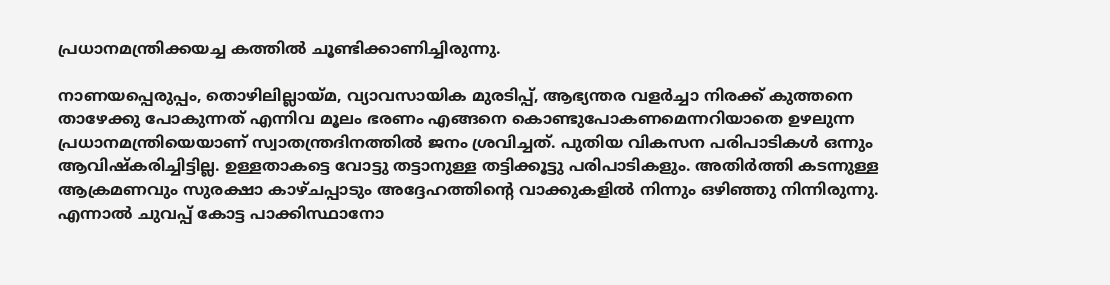പ്രധാനമന്ത്രിക്കയച്ച കത്തില്‍ ചൂണ്ടിക്കാണിച്ചിരുന്നു.

നാണയപ്പെരുപ്പം, തൊഴിലില്ലായ്‌മ, വ്യാവസായിക മുരടിപ്പ്‌, ആഭ്യന്തര വളര്‍ച്ചാ നിരക്ക്‌ കുത്തനെ താഴേക്കു പോകുന്നത്‌ എന്നിവ മൂലം ഭരണം എങ്ങനെ കൊണ്ടുപോകണമെന്നറിയാതെ ഉഴലുന്ന പ്രധാനമന്ത്രിയെയാണ്‌ സ്വാതന്ത്രദിനത്തില്‍ ജനം ശ്രവിച്ചത്‌. പുതിയ വികസന പരിപാടികള്‍ ഒന്നും ആവിഷ്കരിച്ചിട്ടില്ല. ഉള്ളതാകട്ടെ വോട്ടു തട്ടാനുള്ള തട്ടിക്കൂട്ടു പരിപാടികളും. അതിര്‍ത്തി കടന്നുള്ള ആക്രമണവും സുരക്ഷാ കാഴ്ചപ്പാടും അദ്ദേഹത്തിന്റെ വാക്കുകളില്‍ നിന്നും ഒഴിഞ്ഞു നിന്നിരുന്നു. എന്നാല്‍ ചുവപ്പ്‌ കോട്ട പാക്കിസ്ഥാനോ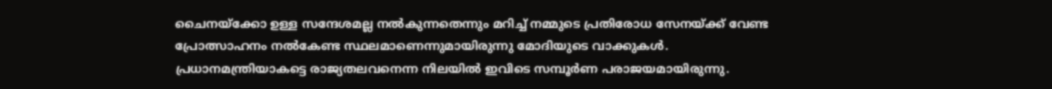ചൈനയ്‌ക്കോ ഉള്ള സന്ദേശമല്ല നല്‍കുന്നതെന്നും മറിച്ച്‌ നമ്മുടെ പ്രതിരോധ സേനയ്‌ക്ക്‌ വേണ്ട പ്രോത്സാഹനം നല്‍കേണ്ട സ്ഥലമാണെന്നുമായിരുന്നു മോദിയുടെ വാക്കുകള്‍. പ്രധാനമന്ത്രിയാകട്ടെ രാജ്യതലവനെന്ന നിലയില്‍ ഇവിടെ സമ്പൂര്‍ണ പരാജയമായിരുന്നു.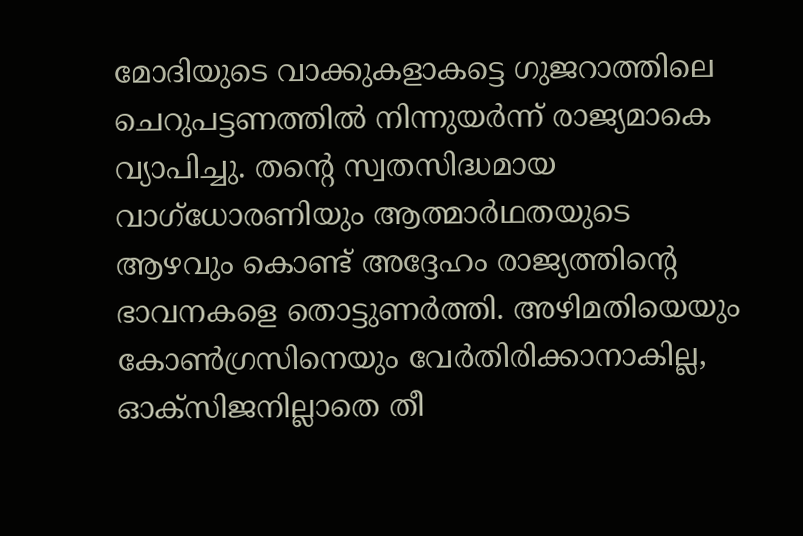മോദിയുടെ വാക്കുകളാകട്ടെ ഗുജറാത്തിലെ ചെറുപട്ടണത്തില്‍ നിന്നുയര്‍ന്ന്‌ രാജ്യമാകെ വ്യാപിച്ചു. തന്റെ സ്വതസിദ്ധമായ വാഗ്ധോരണിയും ആത്മാര്‍ഥതയുടെ ആഴവും കൊണ്ട്‌ അദ്ദേഹം രാജ്യത്തിന്റെ ഭാവനകളെ തൊട്ടുണര്‍ത്തി. അഴിമതിയെയും കോണ്‍ഗ്രസിനെയും വേര്‍തിരിക്കാനാകില്ല, ഓക്സിജനില്ലാതെ തീ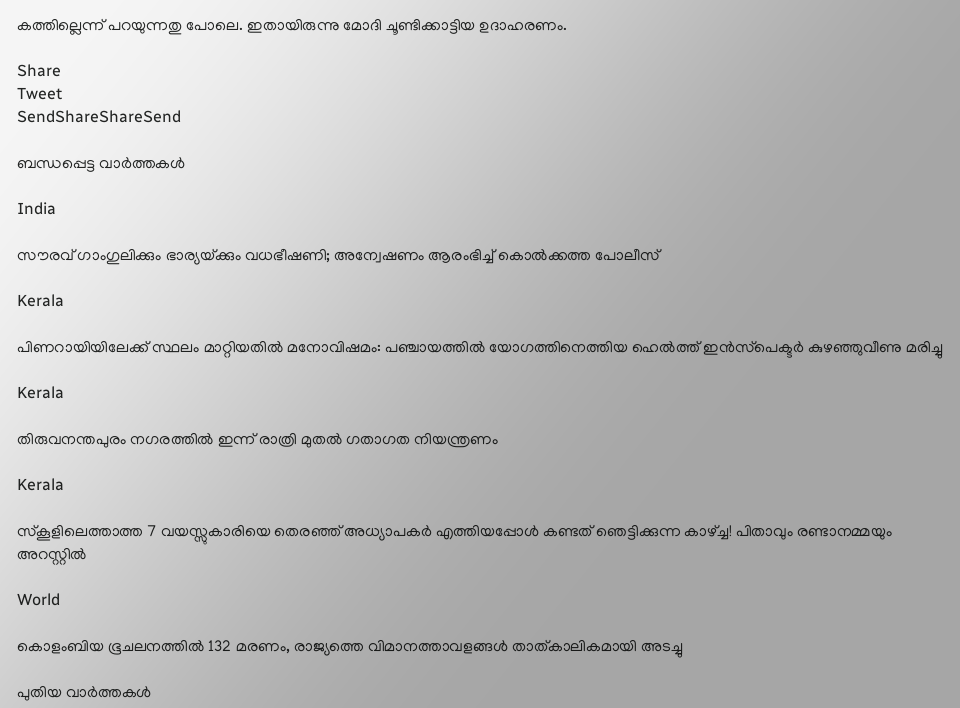കത്തില്ലെന്ന്‌ പറയുന്നതു പോലെ. ഇതായിരുന്നു മോദി ചൂണ്ടിക്കാട്ടിയ ഉദാഹരണം.

Share
Tweet
SendShareShareSend

ബന്ധപ്പെട്ട വാര്‍ത്തകള്‍

India

സൗരവ് ഗാംഗുലിക്കും ഭാര്യയ്‌ക്കും വധഭീഷണി; അന്വേഷണം ആരംഭിച്ച് കൊൽക്കത്ത പോലീസ്

Kerala

പിണറായിയിലേക്ക് സ്ഥലം മാറ്റിയതിൽ മനോവിഷമം: പഞ്ചായത്തിൽ യോഗത്തിനെത്തിയ ഹെൽത്ത് ഇൻസ്‌പെക്ടർ കുഴഞ്ഞുവീണു മരിച്ചു

Kerala

തിരുവനന്തപുരം നഗരത്തിൽ ഇന്ന് രാത്രി മുതൽ ഗതാഗത നിയന്ത്രണം

Kerala

സ്‌കൂളിലെത്താത്ത 7 വയസ്സുകാരിയെ തെരഞ്ഞ് അധ്യാപകർ എത്തിയപ്പോൾ കണ്ടത് ഞെട്ടിക്കുന്ന കാഴ്‌ച്ച! പിതാവും രണ്ടാനമ്മയും അറസ്റ്റിൽ

World

കൊളംബിയ ഭൂചലനത്തിൽ 132 മരണം, രാജ്യത്തെ വിമാനത്താവളങ്ങൾ താത്കാലികമായി അടച്ചു

പുതിയ വാര്‍ത്തകള്‍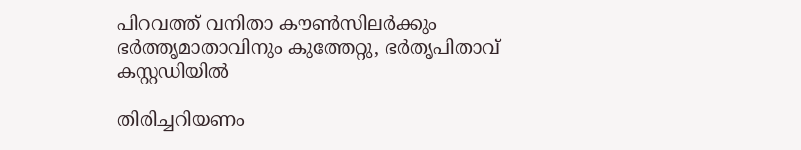പിറവത്ത് വനിതാ കൗൺസില‍ർക്കും ഭർത്തൃമാതാവിനും കുത്തേറ്റു, ഭർതൃപിതാവ് കസ്റ്റഡിയിൽ

തിരിച്ചറിയണം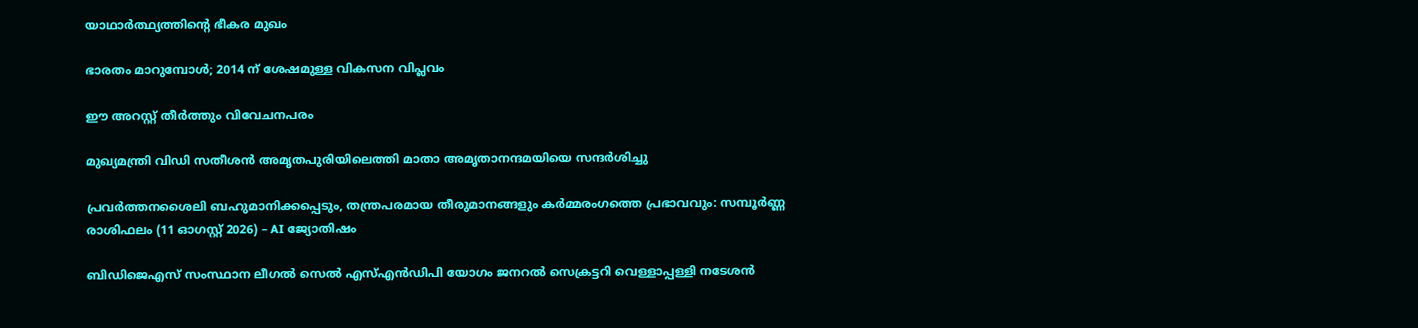യാഥാര്‍ത്ഥ്യത്തിന്റെ ഭീകര മുഖം

ഭാരതം മാറുമ്പോള്‍; 2014 ന് ശേഷമുള്ള വികസന വിപ്ലവം

ഈ അറസ്റ്റ് തീര്‍ത്തും വിവേചനപരം

മുഖ്യമന്ത്രി വിഡി സതീശന്‍ അമൃതപുരിയിലെത്തി മാതാ അമൃതാനന്ദമയിയെ സന്ദര്‍ശിച്ചു

പ്രവർത്തനശൈലി ബഹുമാനിക്കപ്പെടും, തന്ത്രപരമായ തീരുമാനങ്ങളും കർമ്മരംഗത്തെ പ്രഭാവവും: സമ്പൂർണ്ണ രാശിഫലം (11 ഓഗസ്റ്റ് 2026) – AI ജ്യോതിഷം

ബിഡിജെഎസ് സംസ്ഥാന ലീഗല്‍ സെല്‍ എസ്എന്‍ഡിപി യോഗം ജനറല്‍ സെക്രട്ടറി വെള്ളാപ്പള്ളി നടേശന്‍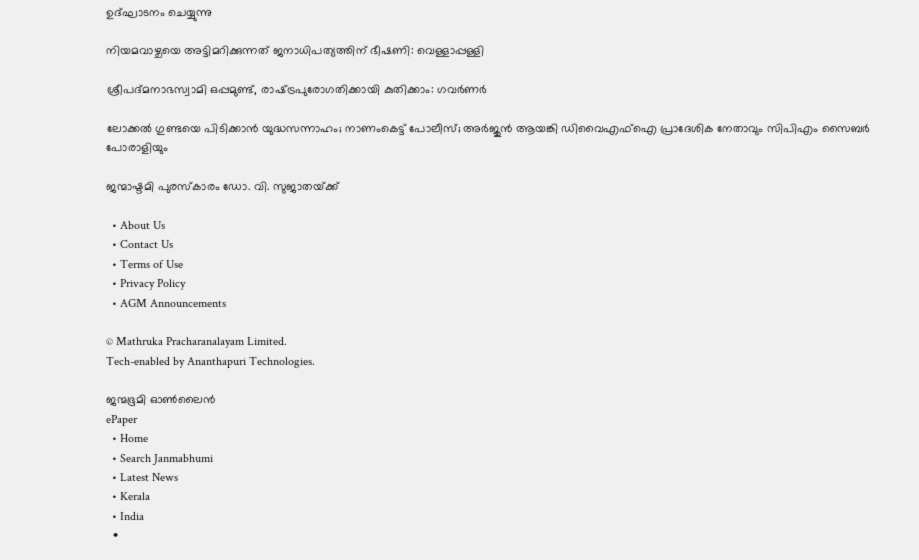ഉദ്ഘാടനം ചെയ്യുന്നു

നിയമവാഴ്ചയെ അട്ടിമറിക്കുന്നത് ജനാധിപത്യത്തിന് ഭീഷണി: വെള്ളാപ്പള്ളി

ശ്രീപദ്മനാഭസ്വാമി ഒപ്പമുണ്ട്, രാഷ്‌ട്രപുരോഗതിക്കായി കുതിക്കാം: ഗവര്‍ണര്‍

ലോക്കല്‍ ഗുണ്ടയെ പിടിക്കാന്‍ യുദ്ധസന്നാഹം; നാണംകെട്ട് പോലീസ്; അര്‍ജുന്‍ ആയങ്കി ഡിവൈഎഫ്‌ഐ പ്രാദേശിക നേതാവും സിപിഎം സൈബര്‍ പോരാളിയും

ജന്മാഷ്ടമി പുരസ്‌കാരം ഡോ. വി. സുജാതയ്‌ക്ക്

  • About Us
  • Contact Us
  • Terms of Use
  • Privacy Policy
  • AGM Announcements

© Mathruka Pracharanalayam Limited.
Tech-enabled by Ananthapuri Technologies.

ജന്മഭൂമി ഓണ്‍ലൈന്‍
ePaper
  • Home
  • Search Janmabhumi
  • Latest News
  • Kerala
  • India
  •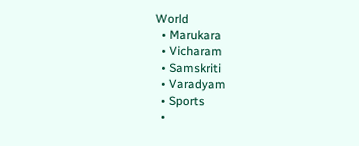World
  • Marukara
  • Vicharam
  • Samskriti
  • Varadyam
  • Sports
  •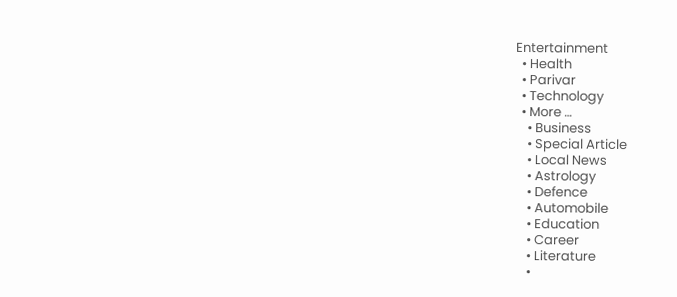Entertainment
  • Health
  • Parivar
  • Technology
  • More …
    • Business
    • Special Article
    • Local News
    • Astrology
    • Defence
    • Automobile
    • Education
    • Career
    • Literature
    •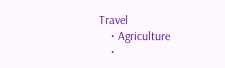Travel
    • Agriculture
    •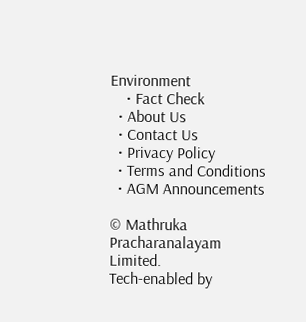Environment
    • Fact Check
  • About Us
  • Contact Us
  • Privacy Policy
  • Terms and Conditions
  • AGM Announcements

© Mathruka Pracharanalayam Limited.
Tech-enabled by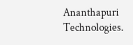Ananthapuri Technologies.